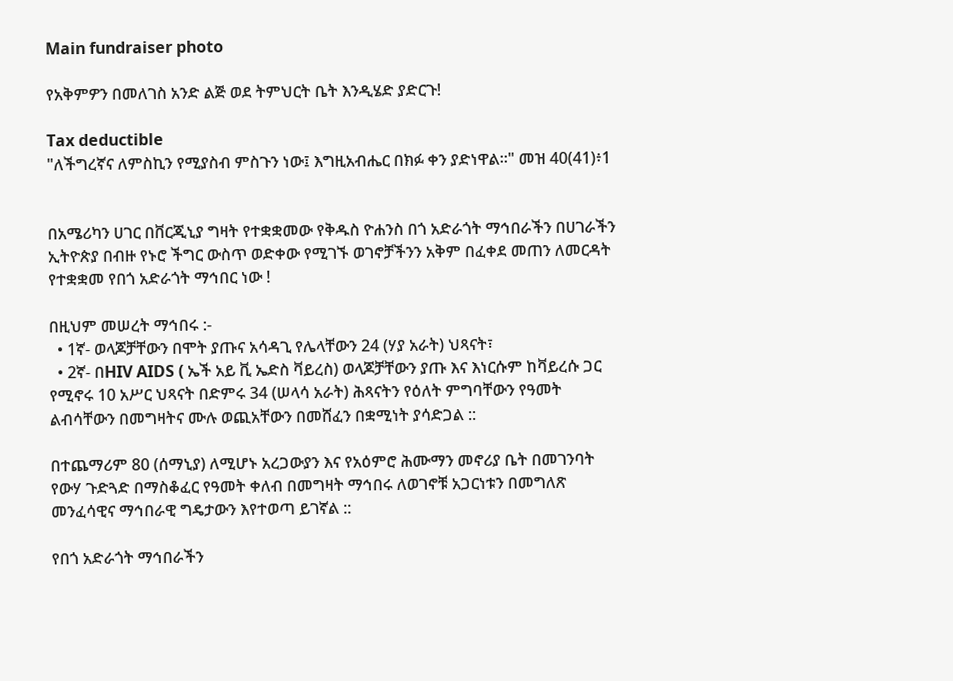Main fundraiser photo

የአቅምዎን በመለገስ አንድ ልጅ ወደ ትምህርት ቤት እንዲሄድ ያድርጉ!

Tax deductible
"ለችግረኛና ለምስኪን የሚያስብ ምስጉን ነው፤ እግዚአብሔር በክፉ ቀን ያድነዋል።" መዝ 40(41)፥1


በአሜሪካን ሀገር በቨርጂኒያ ግዛት የተቋቋመው የቅዱስ ዮሐንስ በጎ አድራጎት ማኅበራችን በሀገራችን ኢትዮጵያ በብዙ የኑሮ ችግር ውስጥ ወድቀው የሚገኙ ወገኖቻችንን አቅም በፈቀደ መጠን ለመርዳት የተቋቋመ የበጎ አድራጎት ማኅበር ነው !

በዚህም መሠረት ማኅበሩ :-
  • 1ኛ- ወላጆቻቸውን በሞት ያጡና አሳዳጊ የሌላቸውን 24 (ሃያ አራት) ህጻናት፣
  • 2ኛ- በHIV AIDS ( ኤች አይ ቪ ኤድስ ቫይረስ) ወላጆቻቸውን ያጡ እና እነርሱም ከቫይረሱ ጋር የሚኖሩ 10 አሥር ህጻናት በድምሩ 34 (ሠላሳ አራት) ሕጻናትን የዕለት ምግባቸውን የዓመት ልብሳቸውን በመግዛትና ሙሉ ወጪአቸውን በመሸፈን በቋሚነት ያሳድጋል ::

በተጨማሪም 80 (ሰማኒያ) ለሚሆኑ አረጋውያን እና የአዕምሮ ሕሙማን መኖሪያ ቤት በመገንባት የውሃ ጉድጓድ በማስቆፈር የዓመት ቀለብ በመግዛት ማኅበሩ ለወገኖቹ አጋርነቱን በመግለጽ መንፈሳዊና ማኅበራዊ ግዴታውን እየተወጣ ይገኛል ::

የበጎ አድራጎት ማኅበራችን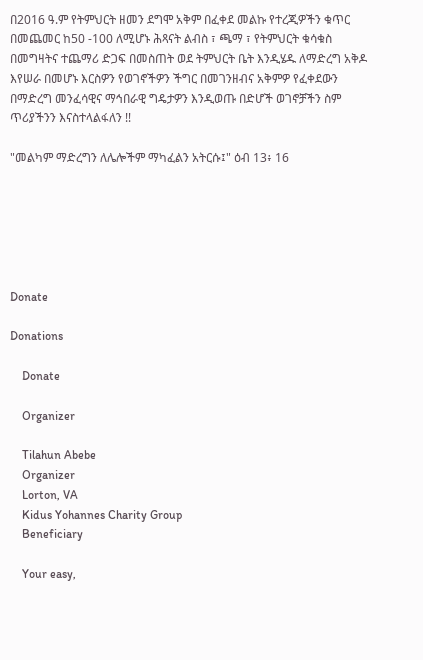በ2016 ዓ.ም የትምህርት ዘመን ደግሞ አቅም በፈቀደ መልኩ የተረጂዎችን ቁጥር በመጨመር ከ50 -100 ለሚሆኑ ሕጻናት ልብስ ፣ ጫማ ፣ የትምህርት ቁሳቁስ በመግዛትና ተጨማሪ ድጋፍ በመስጠት ወደ ትምህርት ቤት እንዲሄዱ ለማድረግ አቅዶ እየሠራ በመሆኑ እርስዎን የወገኖችዎን ችግር በመገንዘብና አቅምዎ የፈቀደውን በማድረግ መንፈሳዊና ማኅበራዊ ግዴታዎን እንዲወጡ በድሆች ወገኖቻችን ስም ጥሪያችንን እናስተላልፋለን !!

"መልካም ማድረግን ለሌሎችም ማካፈልን አትርሱ፤" ዕብ 13፥ 16






Donate

Donations

    Donate

    Organizer

    Tilahun Abebe
    Organizer
    Lorton, VA
    Kidus Yohannes Charity Group
    Beneficiary

    Your easy,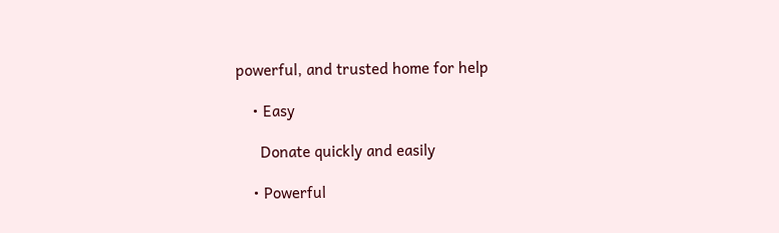powerful, and trusted home for help

    • Easy

      Donate quickly and easily

    • Powerful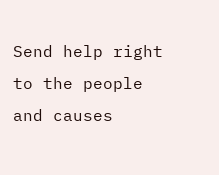Send help right to the people and causes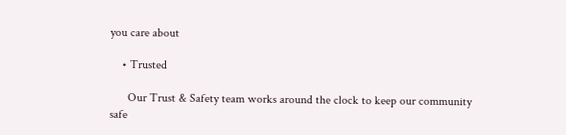you care about

    • Trusted

      Our Trust & Safety team works around the clock to keep our community safe